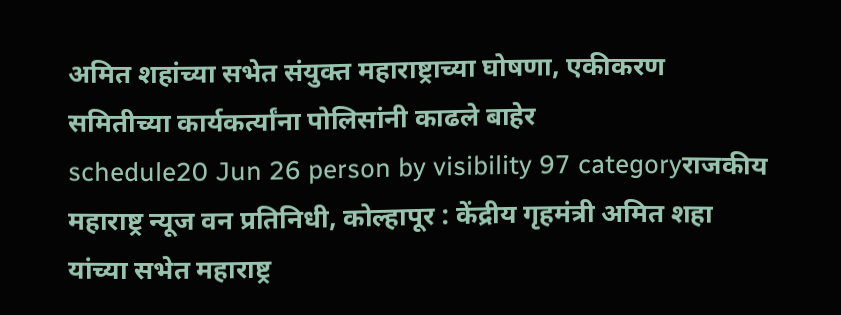अमित शहांच्या सभेत संयुक्त महाराष्ट्राच्या घोषणा, एकीकरण समितीच्या कार्यकर्त्यांना पोलिसांनी काढले बाहेर
schedule20 Jun 26 person by visibility 97 categoryराजकीय
महाराष्ट्र न्यूज वन प्रतिनिधी, कोल्हापूर : केंद्रीय गृहमंत्री अमित शहा यांच्या सभेत महाराष्ट्र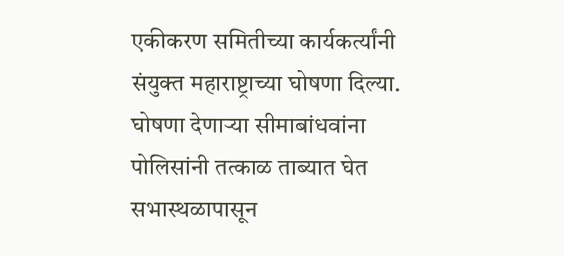एकीकरण समितीच्या कार्यकर्त्यांनी संयुक्त महाराष्ट्राच्या घोषणा दिल्या. घोषणा देणाऱ्या सीमाबांधवांना पोलिसांनी तत्काळ ताब्यात घेत सभास्थळापासून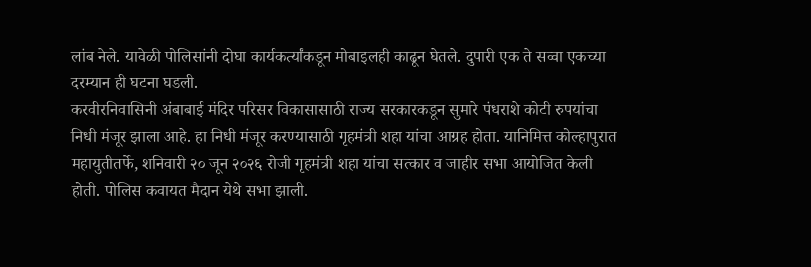लांब नेले. यावेळी पोलिसांनी दोघा कार्यकर्त्यांकडून मोबाइलही काढून घेतले. दुपारी एक ते सव्वा एकच्या दरम्यान ही घटना घडली.
करवीरनिवासिनी अंबाबाई मंदिर परिसर विकासासाठी राज्य सरकारकडून सुमारे पंधराशे कोटी रुपयांचा निधी मंजूर झाला आहे. हा निधी मंजूर करण्यासाठी गृहमंत्री शहा यांचा आग्रह होता. यानिमित्त कोल्हापुरात महायुतीतर्फे, शनिवारी २० जून २०२६ रोजी गृहमंत्री शहा यांचा सत्कार व जाहीर सभा आयोजित केली होती. पोलिस कवायत मैदान येथे सभा झाली.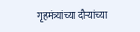गृहमंत्र्यांच्या दौऱ्यांच्या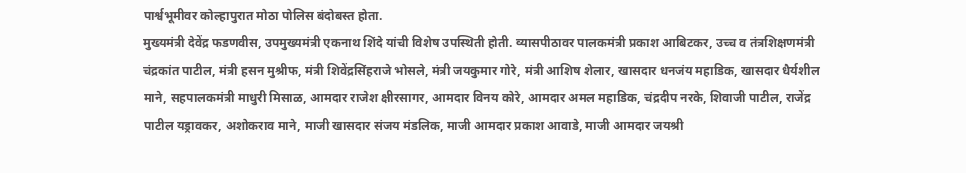पार्श्वभूमीवर कोल्हापुरात मोठा पोलिस बंदोबस्त होता.
मुख्यमंत्री देवेंद्र फडणवीस, उपमुख्यमंत्री एकनाथ शिंदे यांची विशेष उपस्थिती होती. व्यासपीठावर पालकमंत्री प्रकाश आबिटकर, उच्च व तंत्रशिक्षणमंत्री चंद्रकांत पाटील, मंत्री हसन मुश्रीफ, मंत्री शिवेंद्रसिंहराजे भोसले, मंत्री जयकुमार गोरे, मंत्री आशिष शेलार, खासदार धनजंय महाडिक, खासदार धैर्यशील माने, सहपालकमंत्री माधुरी मिसाळ, आमदार राजेश क्षीरसागर, आमदार विनय कोरे, आमदार अमल महाडिक, चंद्रदीप नरके, शिवाजी पाटील, राजेंद्र पाटील यड्रावकर, अशोकराव माने, माजी खासदार संजय मंडलिक, माजी आमदार प्रकाश आवाडे, माजी आमदार जयश्री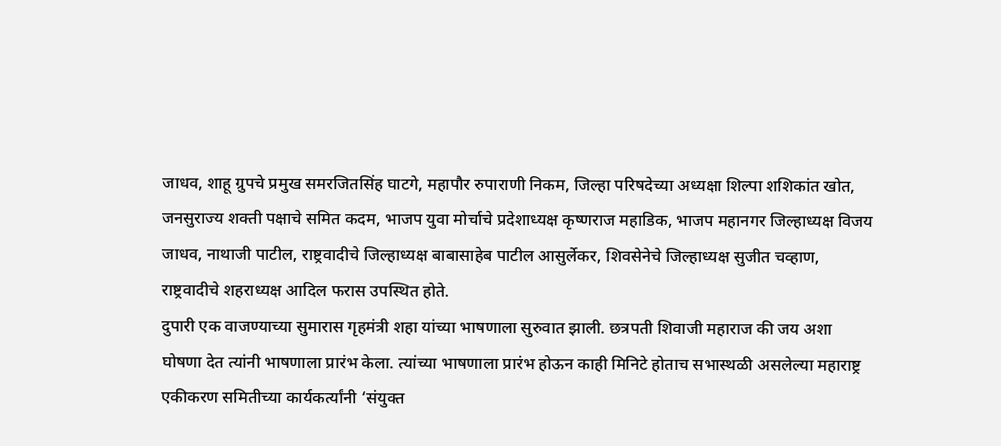जाधव, शाहू ग्रुपचे प्रमुख समरजितसिंह घाटगे, महापौर रुपाराणी निकम, जिल्हा परिषदेच्या अध्यक्षा शिल्पा शशिकांत खोत, जनसुराज्य शक्ती पक्षाचे समित कदम, भाजप युवा मोर्चाचे प्रदेशाध्यक्ष कृष्णराज महाडिक, भाजप महानगर जिल्हाध्यक्ष विजय जाधव, नाथाजी पाटील, राष्ट्रवादीचे जिल्हाध्यक्ष बाबासाहेब पाटील आसुर्लेकर, शिवसेनेचे जिल्हाध्यक्ष सुजीत चव्हाण, राष्ट्रवादीचे शहराध्यक्ष आदिल फरास उपस्थित होते.
दुपारी एक वाजण्याच्या सुमारास गृहमंत्री शहा यांच्या भाषणाला सुरुवात झाली. छत्रपती शिवाजी महाराज की जय अशा घोषणा देत त्यांनी भाषणाला प्रारंभ केला. त्यांच्या भाषणाला प्रारंभ होऊन काही मिनिटे होताच सभास्थळी असलेल्या महाराष्ट्र एकीकरण समितीच्या कार्यकर्त्यांनी ‘संयुक्त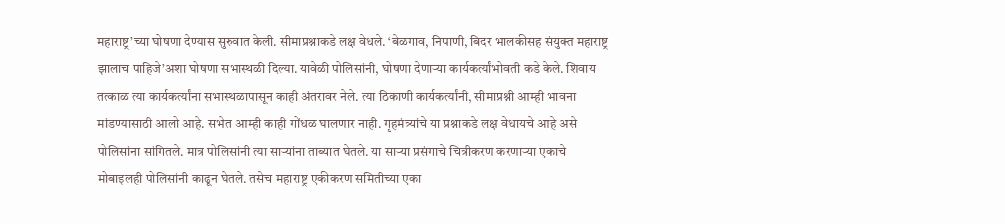महाराष्ट्र’च्या घोषणा देण्यास सुरुवात केली. सीमाप्रश्नाकडे लक्ष वेधले. ‘बेळगाव, निपाणी, बिदर भालकीसह संयुक्त महाराष्ट्र झालाच पाहिजे’अशा घोषणा सभास्थळी दिल्या. यावेळी पोलिसांनी, घोषणा देणाऱ्या कार्यकर्त्यांभोवती कडे केले. शिवाय तत्काळ त्या कार्यकर्त्यांना सभास्थळापासून काही अंतरावर नेले. त्या ठिकाणी कार्यकर्त्यांनी, सीमाप्रश्नी आम्ही भावना मांडण्यासाठी आलो आहे. सभेत आम्ही काही गोंधळ घालणार नाही. गृहमंत्र्यांचे या प्रश्नाकडे लक्ष वेधायचे आहे असे पोलिसांना सांगितले. मात्र पोलिसांनी त्या साऱ्यांना ताब्यात घेतले. या साऱ्या प्रसंगाचे चित्रीकरण करणाऱ्या एकाचे मोबाइलही पोलिसांनी काढून घेतले. तसेच महाराष्ट्र एकीकरण समितीच्या एका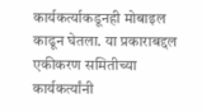कार्यकर्त्याकडूनही मोबाइल काढून घेतला. या प्रकाराबद्दल एकीकरण समितीच्या कार्यकर्त्यांनी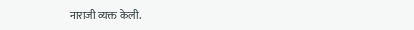नाराजी व्यक्त केली.